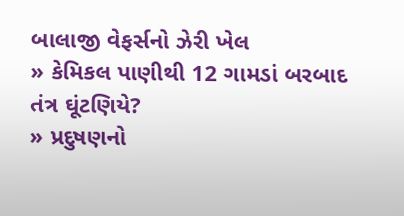બાલાજી વેફર્સનો ઝેરી ખેલ
» કેમિકલ પાણીથી 12 ગામડાં બરબાદ તંત્ર ઘૂંટણિયે?
» પ્રદુષણનો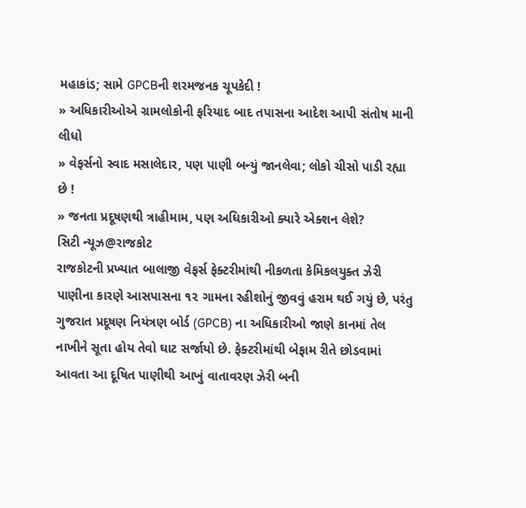મહાકાંડ; સામે GPCBની શરમજનક ચૂપકેદી !
» અધિકારીઓએ ગ્રામલોકોની ફરિયાદ બાદ તપાસના આદેશ આપી સંતોષ માની લીધો
» વેફર્સનો સ્વાદ મસાલેદાર, પણ પાણી બન્યું જાનલેવા; લોકો ચીસો પાડી રહ્યા છે !
» જનતા પ્રદૂષણથી ત્રાહીમામ, પણ અધિકારીઓ ક્યારે એક્શન લેશે?
સિટી ન્યૂઝ@રાજકોટ
રાજકોટની પ્રખ્યાત બાલાજી વેફર્સ ફેક્ટરીમાંથી નીકળતા કેમિકલયુક્ત ઝેરી પાણીના કારણે આસપાસના ૧૨ ગામના રહીશોનું જીવવું હરામ થઈ ગયું છે, પરંતુ ગુજરાત પ્રદૂષણ નિયંત્રણ બોર્ડ (GPCB) ના અધિકારીઓ જાણે કાનમાં તેલ નાખીને સૂતા હોય તેવો ઘાટ સર્જાયો છે. ફેક્ટરીમાંથી બેફામ રીતે છોડવામાં આવતા આ દૂષિત પાણીથી આખું વાતાવરણ ઝેરી બની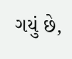ગયું છે,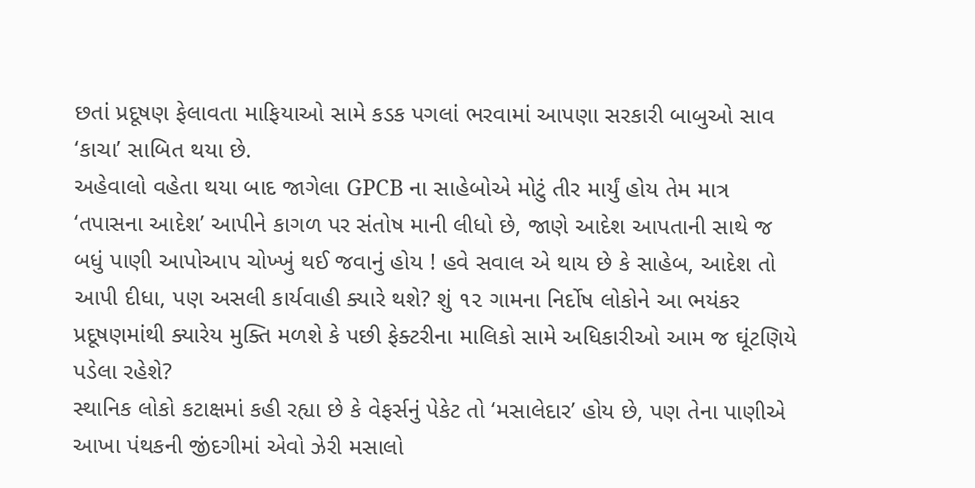છતાં પ્રદૂષણ ફેલાવતા માફિયાઓ સામે કડક પગલાં ભરવામાં આપણા સરકારી બાબુઓ સાવ ‘કાચા’ સાબિત થયા છે.
અહેવાલો વહેતા થયા બાદ જાગેલા GPCB ના સાહેબોએ મોટું તીર માર્યું હોય તેમ માત્ર ‘તપાસના આદેશ’ આપીને કાગળ પર સંતોષ માની લીધો છે, જાણે આદેશ આપતાની સાથે જ બધું પાણી આપોઆપ ચોખ્ખું થઈ જવાનું હોય ! હવે સવાલ એ થાય છે કે સાહેબ, આદેશ તો આપી દીધા, પણ અસલી કાર્યવાહી ક્યારે થશે? શું ૧૨ ગામના નિર્દોષ લોકોને આ ભયંકર પ્રદૂષણમાંથી ક્યારેય મુક્તિ મળશે કે પછી ફેક્ટરીના માલિકો સામે અધિકારીઓ આમ જ ઘૂંટણિયે પડેલા રહેશે?
સ્થાનિક લોકો કટાક્ષમાં કહી રહ્યા છે કે વેફર્સનું પેકેટ તો ‘મસાલેદાર’ હોય છે, પણ તેના પાણીએ આખા પંથકની જીંદગીમાં એવો ઝેરી મસાલો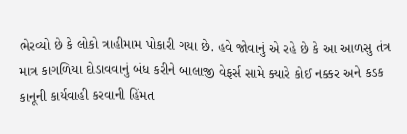ભેરવ્યો છે કે લોકો ત્રાહીમામ પોકારી ગયા છે. હવે જોવાનું એ રહે છે કે આ આળસુ તંત્ર માત્ર કાગળિયા દોડાવવાનું બંધ કરીને બાલાજી વેફર્સ સામે ક્યારે કોઈ નક્કર અને કડક કાનૂની કાર્યવાહી કરવાની હિંમત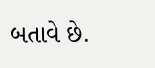બતાવે છે.